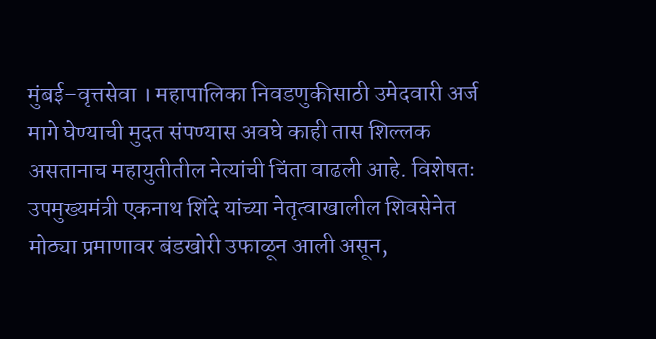मुंबई–वृत्तसेवा । महापालिका निवडणुकीसाठी उमेदवारी अर्ज मागे घेण्याची मुदत संपण्यास अवघे काही तास शिल्लक असतानाच महायुतीतील नेत्यांची चिंता वाढली आहे. विशेषतः उपमुख्यमंत्री एकनाथ शिंदे यांच्या नेतृत्वाखालील शिवसेनेत मोठ्या प्रमाणावर बंडखोरी उफाळून आली असून,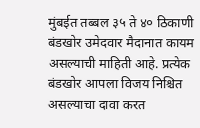मुंबईत तब्बल ३५ ते ४० ठिकाणी बंडखोर उमेदवार मैदानात कायम असल्याची माहिती आहे. प्रत्येक बंडखोर आपला विजय निश्चित असल्याचा दावा करत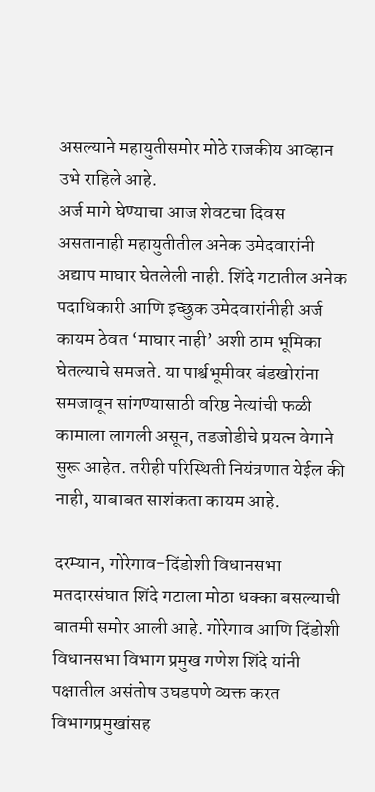असल्याने महायुतीसमोर मोठे राजकीय आव्हान उभे राहिले आहे.
अर्ज मागे घेण्याचा आज शेवटचा दिवस असतानाही महायुतीतील अनेक उमेदवारांनी अद्याप माघार घेतलेली नाही. शिंदे गटातील अनेक पदाधिकारी आणि इच्छुक उमेदवारांनीही अर्ज कायम ठेवत ‘माघार नाही’ अशी ठाम भूमिका घेतल्याचे समजते. या पार्श्वभूमीवर बंडखोरांना समजावून सांगण्यासाठी वरिष्ठ नेत्यांची फळी कामाला लागली असून, तडजोडीचे प्रयत्न वेगाने सुरू आहेत. तरीही परिस्थिती नियंत्रणात येईल की नाही, याबाबत साशंकता कायम आहे.

दरम्यान, गोरेगाव-दिंडोशी विधानसभा मतदारसंघात शिंदे गटाला मोठा धक्का बसल्याची बातमी समोर आली आहे. गोरेगाव आणि दिंडोशी विधानसभा विभाग प्रमुख गणेश शिंदे यांनी पक्षातील असंतोष उघडपणे व्यक्त करत विभागप्रमुखांसह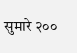सुमारे २००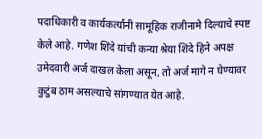पदाधिकारी व कार्यकर्त्यांनी सामूहिक राजीनामे दिल्याचे स्पष्ट केले आहे. गणेश शिंदे यांची कन्या श्रेया शिंदे हिने अपक्ष उमेदवारी अर्ज दाखल केला असून, तो अर्ज मागे न घेण्यावर कुटुंब ठाम असल्याचे सांगण्यात येत आहे.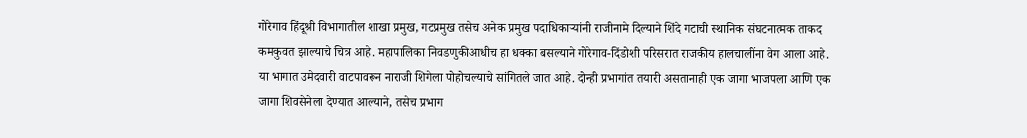गोरेगाव हिंदूश्री विभागातील शाखा प्रमुख, गटप्रमुख तसेच अनेक प्रमुख पदाधिकाऱ्यांनी राजीनामे दिल्याने शिंदे गटाची स्थानिक संघटनात्मक ताकद कमकुवत झाल्याचे चित्र आहे. महापालिका निवडणुकीआधीच हा धक्का बसल्याने गोरेगाव-दिंडोशी परिसरात राजकीय हालचालींना वेग आला आहे.
या भागात उमेदवारी वाटपावरून नाराजी शिगेला पोहोचल्याचे सांगितले जात आहे. दोन्ही प्रभागांत तयारी असतानाही एक जागा भाजपला आणि एक जागा शिवसेनेला देण्यात आल्याने, तसेच प्रभाग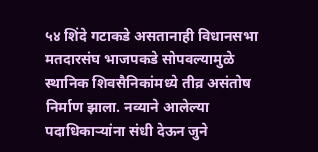५४ शिंदे गटाकडे असतानाही विधानसभा मतदारसंघ भाजपकडे सोपवल्यामुळे स्थानिक शिवसैनिकांमध्ये तीव्र असंतोष निर्माण झाला. नव्याने आलेल्या पदाधिकाऱ्यांना संधी देऊन जुने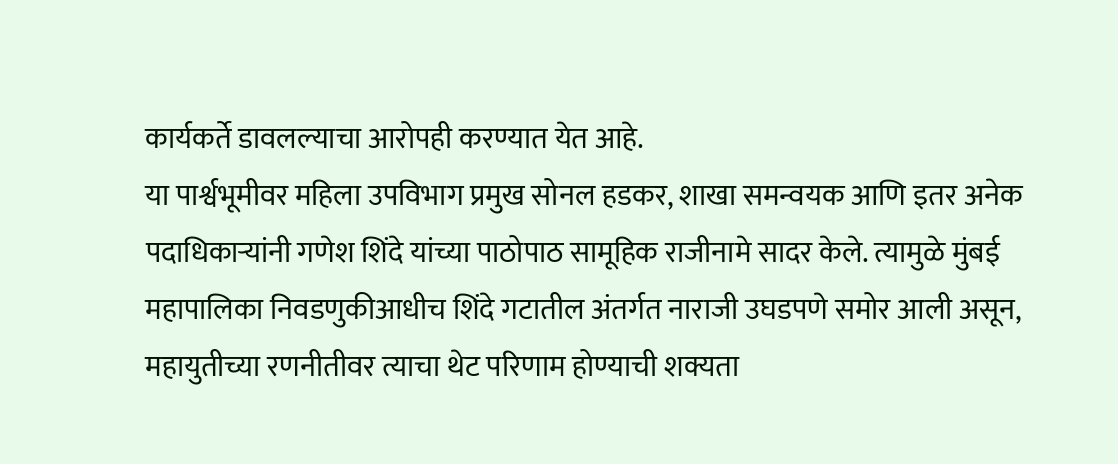कार्यकर्ते डावलल्याचा आरोपही करण्यात येत आहे.
या पार्श्वभूमीवर महिला उपविभाग प्रमुख सोनल हडकर, शाखा समन्वयक आणि इतर अनेक पदाधिकाऱ्यांनी गणेश शिंदे यांच्या पाठोपाठ सामूहिक राजीनामे सादर केले. त्यामुळे मुंबई महापालिका निवडणुकीआधीच शिंदे गटातील अंतर्गत नाराजी उघडपणे समोर आली असून, महायुतीच्या रणनीतीवर त्याचा थेट परिणाम होण्याची शक्यता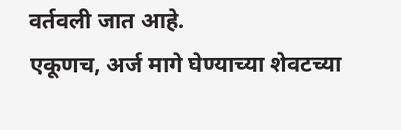वर्तवली जात आहे.
एकूणच, अर्ज मागे घेण्याच्या शेवटच्या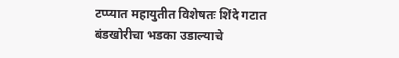टप्प्यात महायुतीत विशेषतः शिंदे गटात बंडखोरीचा भडका उडाल्याचे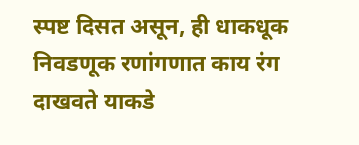स्पष्ट दिसत असून, ही धाकधूक निवडणूक रणांगणात काय रंग दाखवते याकडे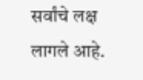सर्वांचे लक्ष लागले आहे.